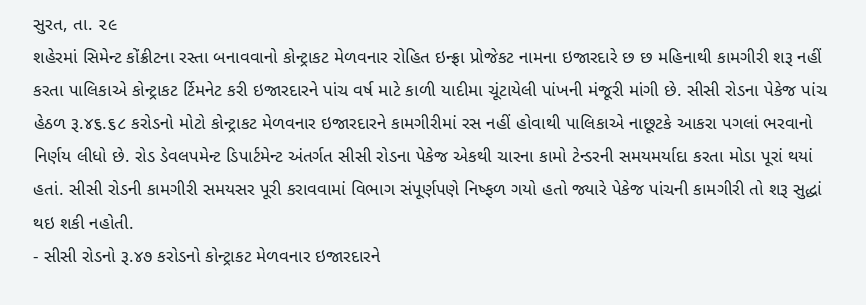સુરત, તા. ૨૯
શહેરમાં સિમેન્ટ કોંક્રીટના રસ્તા બનાવવાનો કોન્ટ્રાકટ મેળવનાર રોહિત ઇન્ફ્રા પ્રોજેકટ નામના ઇજારદારે છ છ મહિનાથી કામગીરી શરૂ નહીં કરતા પાલિકાએ કોન્ટ્રાકટ ર્ટિમનેટ કરી ઇજારદારને પાંચ વર્ષ માટે કાળી યાદીમા ચૂંટાયેલી પાંખની મંજૂરી માંગી છે. સીસી રોડના પેકેજ પાંચ હેઠળ રૂ.૪૬.૬૮ કરોડનો મોટો કોન્ટ્રાકટ મેળવનાર ઇજારદારને કામગીરીમાં રસ નહીં હોવાથી પાલિકાએ નાછૂટકે આકરા પગલાં ભરવાનો નિર્ણય લીધો છે. રોડ ડેવલપમેન્ટ ડિપાર્ટમેન્ટ અંતર્ગત સીસી રોડના પેકેજ એકથી ચારના કામો ટેન્ડરની સમયમર્યાદા કરતા મોડા પૂરાં થયાં હતાં. સીસી રોડની કામગીરી સમયસર પૂરી કરાવવામાં વિભાગ સંપૂર્ણપણે નિષ્ફળ ગયો હતો જ્યારે પેકેજ પાંચની કામગીરી તો શરૂ સુદ્ધાં થઇ શકી નહોતી.
- સીસી રોડનો રૂ.૪૭ કરોડનો કોન્ટ્રાકટ મેળવનાર ઇજારદારને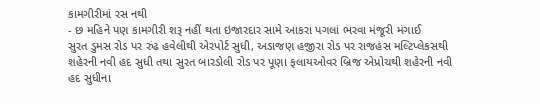કામગીરીમાં રસ નથી
- છ મહિને પણ કામગીરી શરૂ નહીં થતા ઇજારદાર સામે આકરા પગલાં ભરવા મંજૂરી મંગાઈ
સુરત ડુમસ રોડ પર રુંઢ હવેલીથી એરપોર્ટ સુધી, અડાજણ હજીરા રોડ પર રાજહંસ મલ્ટિપ્લેકસથી શહેરની નવી હદ સુધી તથા સુરત બારડોલી રોડ પર પૂણા ફલાયઓવર બ્રિજ એપ્રોચથી શહેરની નવી હદ સુધીના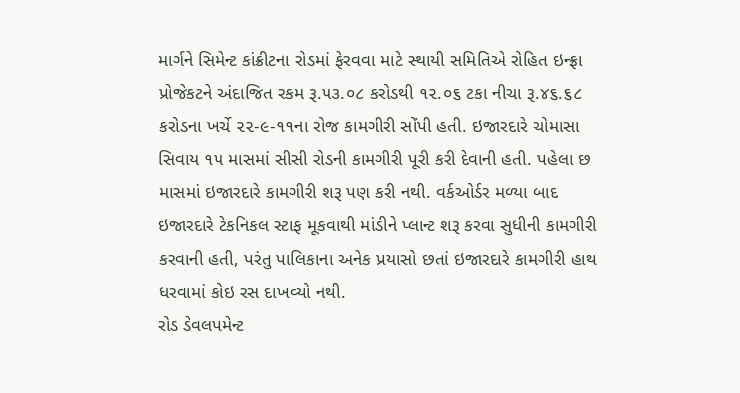માર્ગને સિમેન્ટ કાંક્રીટના રોડમાં ફેરવવા માટે સ્થાયી સમિતિએ રોહિત ઇન્ફ્રા પ્રોજેકટને અંદાજિત રકમ રૂ.૫૩.૦૮ કરોડથી ૧૨.૦૬ ટકા નીચા રૂ.૪૬.૬૮ કરોડના ખર્ચે ૨૨-૯-૧૧ના રોજ કામગીરી સોંપી હતી. ઇજારદારે ચોમાસા સિવાય ૧૫ માસમાં સીસી રોડની કામગીરી પૂરી કરી દેવાની હતી. પહેલા છ માસમાં ઇજારદારે કામગીરી શરૂ પણ કરી નથી. વર્કઓર્ડર મળ્યા બાદ ઇજારદારે ટેકનિકલ સ્ટાફ મૂકવાથી માંડીને પ્લાન્ટ શરૂ કરવા સુધીની કામગીરી કરવાની હતી, પરંતુ પાલિકાના અનેક પ્રયાસો છતાં ઇજારદારે કામગીરી હાથ ધરવામાં કોઇ રસ દાખવ્યો નથી.
રોડ ડેવલપમેન્ટ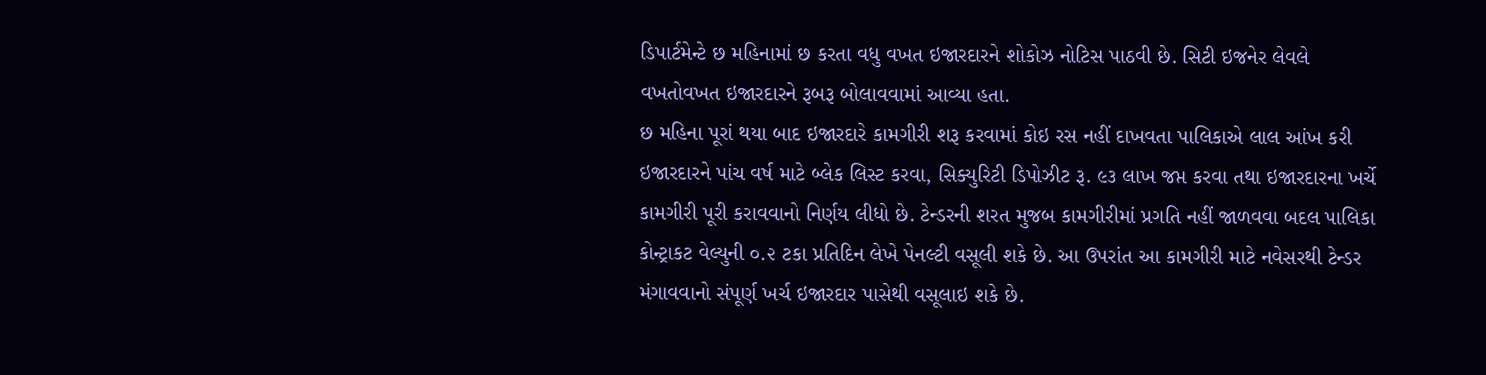ડિપાર્ટમેન્ટે છ મહિનામાં છ કરતા વધુ વખત ઇજારદારને શોકોઝ નોટિસ પાઠવી છે. સિટી ઇજનેર લેવલે વખતોવખત ઇજારદારને રૂબરૂ બોલાવવામાં આવ્યા હતા.
છ મહિના પૂરાં થયા બાદ ઇજારદારે કામગીરી શરૂ કરવામાં કોઇ રસ નહીં દાખવતા પાલિકાએ લાલ આંખ કરી ઇજારદારને પાંચ વર્ષ માટે બ્લેક લિસ્ટ કરવા, સિક્યુરિટી ડિપોઝીટ રૂ. ૯૩ લાખ જપ્ત કરવા તથા ઇજારદારના ખર્ચે કામગીરી પૂરી કરાવવાનો નિર્ણય લીધો છે. ટેન્ડરની શરત મુજબ કામગીરીમાં પ્રગતિ નહીં જાળવવા બદલ પાલિકા કોન્ટ્રાકટ વેલ્યુની ૦.૨ ટકા પ્રતિદિન લેખે પેનલ્ટી વસૂલી શકે છે. આ ઉપરાંત આ કામગીરી માટે નવેસરથી ટેન્ડર મંગાવવાનો સંપૂર્ણ ખર્ચ ઇજારદાર પાસેથી વસૂલાઇ શકે છે.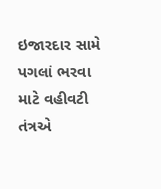ઇજારદાર સામે પગલાં ભરવા માટે વહીવટી તંત્રએ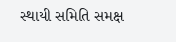સ્થાયી સમિતિ સમક્ષ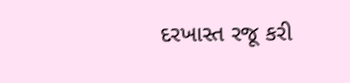દરખાસ્ત રજૂ કરી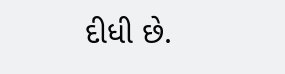દીધી છે.